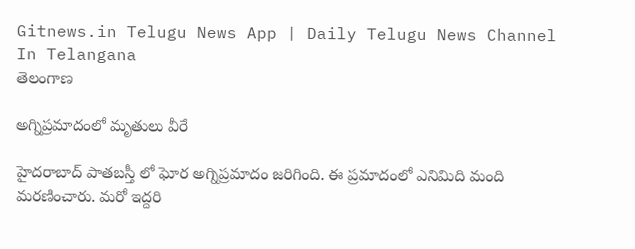Gitnews.in Telugu News App | Daily Telugu News Channel In Telangana
తెలంగాణ

అగ్నిప్రమాదంలో మృతులు వీరే

హైదరాబాద్ పాతబస్తీ లో ఘోర అగ్నిప్రమాదం జరిగింది. ఈ ప్రమాదంలో ఎనిమిది మంది మరణించారు. మరో ఇద్దరి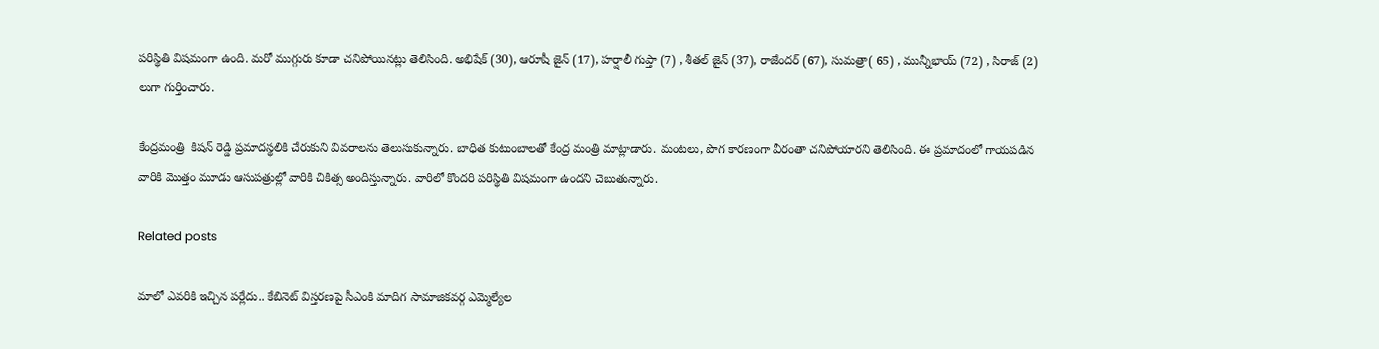పరిస్థితి విషమంగా ఉంది. మరో ముగ్గురు కూడా చనిపోయినట్లు తెలిసింది. అభిషేక్ (30), ఆరూషీ జైన్ (17), హర్షాలీ గుప్తా (7) , శీతల్ జైన్ (37), రాజేందర్ (67), సుమత్రా( 65) , మున్నీభాయ్ (72) , సిరాజ్ (2) లుగా గుర్తించారు.

కేంద్రమంత్రి  కిషన్ రెడ్డి ప్రమాదస్థలికి చేరుకుని వివరాలను తెలుసుకున్నారు. బాధిత కుటుంబాలతో కేంద్ర మంత్రి మాట్లాడారు. మంటలు, పొగ కారణంగా వీరంతా చనిపోయారని తెలిసింది. ఈ ప్రమాదంలో గాయపడిన వారికి మొత్తం మూడు ఆసుపత్రుల్లో వారికి చికిత్స అందిస్తున్నారు. వారిలో కొందరి పరిస్థితి విషమంగా ఉందని చెబుతున్నారు.

Related posts

మాలో ఎవరికి ఇచ్చిన పర్లేదు.. కేబినెట్ విస్తరణపై సీఎంకి మాదిగ సామాజికవర్గ ఎమ్మెల్యేల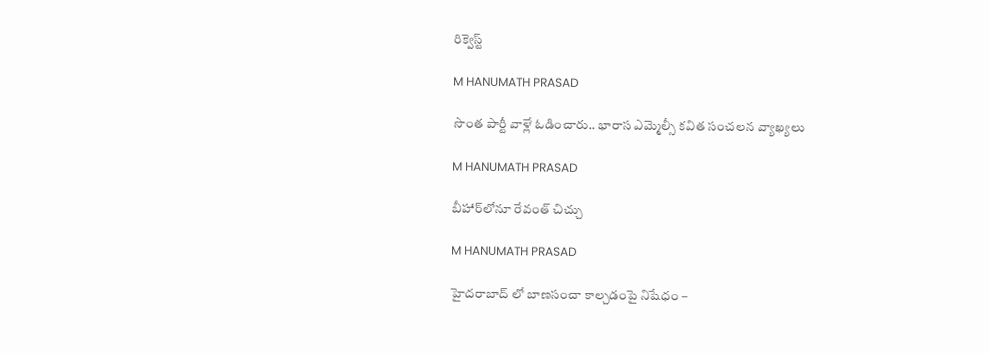రిక్వెస్ట్

M HANUMATH PRASAD

సొంత పార్టీ వాళ్లే ఓడించారు.. భారాస ఎమ్మెల్సీ కవిత సంచలన వ్యాఖ్యలు

M HANUMATH PRASAD

బీహార్‌లోనూ రేవంత్‌ చిచ్చు

M HANUMATH PRASAD

హైదరాబాద్ లో బాణసంచా కాల్చడంపై నిషేధం –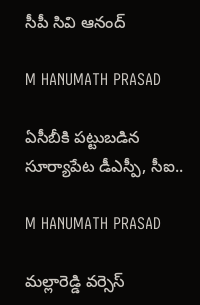సీపీ సివి ఆనంద్

M HANUMATH PRASAD

ఏసీబీకి పట్టుబడిన సూర్యాపేట డీఎస్పీ, సీఐ..

M HANUMATH PRASAD

మల్లారెడ్డి వర్సెస్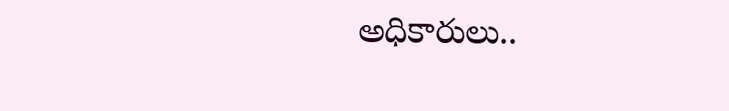అధికారులు..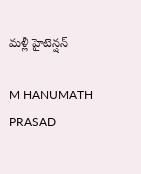మళ్లీ హైటెన్షన్

M HANUMATH PRASAD